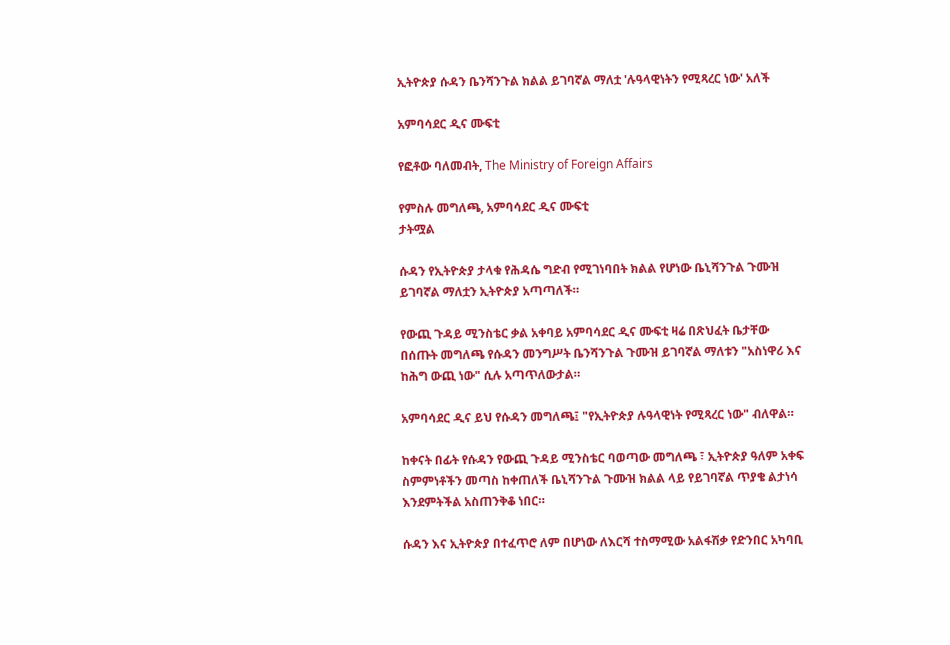ኢትዮጵያ ሱዳን ቤንሻንጉል ክልል ይገባኛል ማለቷ 'ሉዓላዊነትን የሚጻረር ነው' አለች

አምባሳደር ዲና ሙፍቲ

የፎቶው ባለመብት, The Ministry of Foreign Affairs

የምስሉ መግለጫ, አምባሳደር ዲና ሙፍቲ
ታትሟል

ሱዳን የኢትዮጵያ ታላቁ የሕዳሴ ግድብ የሚገነባበት ክልል የሆነው ቤኒሻንጉል ጉሙዝ ይገባኛል ማለቷን ኢትዮጵያ አጣጣለች።

የውጪ ጉዳይ ሚንስቴር ቃል አቀባይ አምባሳደር ዲና ሙፍቲ ዛሬ በጽህፈት ቤታቸው በሰጡት መግለጫ የሱዳን መንግሥት ቤንሻንጉል ጉሙዝ ይገባኛል ማለቱን "አስነዋሪ እና ከሕግ ውጪ ነው" ሲሉ አጣጥለውታል።

አምባሳደር ዲና ይህ የሱዳን መግለጫ፤ "የኢትዮጵያ ሉዓላዊነት የሚጻረር ነው" ብለዋል።

ከቀናት በፊት የሱዳን የውጪ ጉዳይ ሚንስቴር ባወጣው መግለጫ ፣ ኢትዮጵያ ዓለም አቀፍ ስምምነቶችን መጣስ ከቀጠለች ቤኒሻንጉል ጉሙዝ ክልል ላይ የይገባኛል ጥያቄ ልታነሳ እንደምትችል አስጠንቅቆ ነበር።

ሱዳን እና ኢትዮጵያ በተፈጥሮ ለም በሆነው ለእርሻ ተስማሚው አልፋሽቃ የድንበር አካባቢ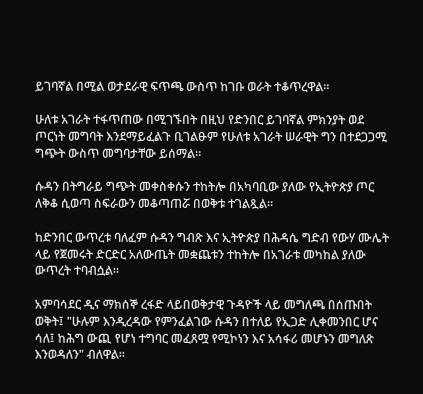ይገባኛል በሚል ወታደራዊ ፍጥጫ ውስጥ ከገቡ ወራት ተቆጥረዋል።

ሁለቱ አገራት ተፋጥጠው በሚገኙበት በዚህ የድንበር ይገባኛል ምክንያት ወደ ጦርነት መግባት እንደማይፈልጉ ቢገልፁም የሁለቱ አገራት ሠራዊት ግን በተደጋጋሚ ግጭት ውስጥ መግባታቸው ይሰማል።

ሱዳን በትግራይ ግጭት መቀስቀሱን ተከትሎ በአካባቢው ያለው የኢትዮጵያ ጦር ለቅቆ ሲወጣ ስፍራውን መቆጣጠሯ በወቅቱ ተገልጿል።

ከድንበር ውጥረቱ ባለፈም ሱዳን ግብጽ እና ኢትዮጵያ በሕዳሴ ግድብ የውሃ ሙሌት ላይ የጀመሩት ድርድር አለውጤት መቋጨቱን ተከትሎ በአገራቱ መካከል ያለው ውጥረት ተባብሷል።

አምባሳደር ዲና ማክሰኞ ረፋድ ላይበወቅታዊ ጉዳዮች ላይ መግለጫ በሰጡበት ወቅት፤ "ሁሉም እንዲረዳው የምንፈልገው ሱዳን በተለይ የኢጋድ ሊቀመንበር ሆና ሳለ፤ ከሕግ ውጪ የሆነ ተግባር መፈጸሟ የሚኮነን እና አሳፋሪ መሆኑን መግለጽ እንወዳለን" ብለዋል።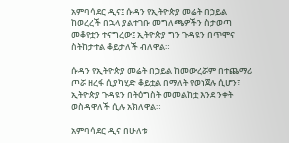አምባሳደር ዲና፤ ሱዳን የኢትዮጵያ መሬት በኃይል ከወረረች በኋላ ያልተገቡ መግለጫዎችን ስታወጣ መቆየቷን ተናግረው፤ ኢትዮጵያ ግን ጉዳዩን በጥሞና ስትከታተል ቆይታለች ብለዋል።

ሱዳን የኢትዮጵያ መሬት በኃይል ከመውረሯም በተጨማሪ ጦሯ ዘረፋ ሲያካሂድ ቆይቷል በማለት የወነጀሉ ሲሆን፣ ኢትዮጵያ ጉዳዩን በትዕግስት መመልከቷ እንደ ንቀት ወስዳዋለች ሲሉ አክለዋል።

አምባሳደር ዲና በሁለቱ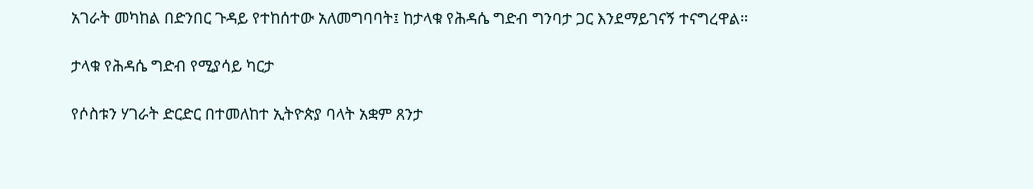አገራት መካከል በድንበር ጉዳይ የተከሰተው አለመግባባት፤ ከታላቁ የሕዳሴ ግድብ ግንባታ ጋር እንደማይገናኝ ተናግረዋል።

ታላቁ የሕዳሴ ግድብ የሚያሳይ ካርታ

የሶስቱን ሃገራት ድርድር በተመለከተ ኢትዮጵያ ባላት አቋም ጸንታ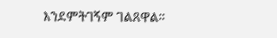እንደምትገኝም ገልጸዋል።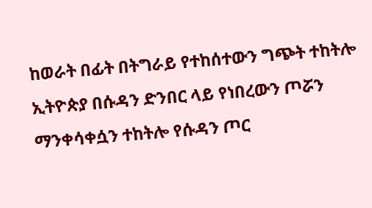ከወራት በፊት በትግራይ የተከሰተውን ግጭት ተከትሎ ኢትዮጵያ በሱዳን ድንበር ላይ የነበረውን ጦሯን ማንቀሳቀሷን ተከትሎ የሱዳን ጦር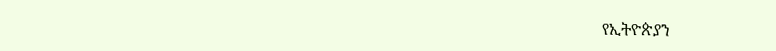የኢትዮጵያን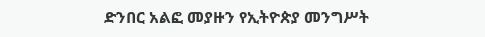ድንበር አልፎ መያዙን የኢትዮጵያ መንግሥት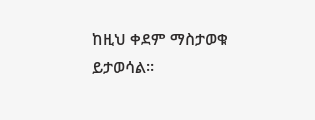ከዚህ ቀደም ማስታወቁ ይታወሳል።